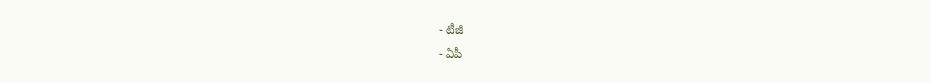- టీజీ
- ఏపీ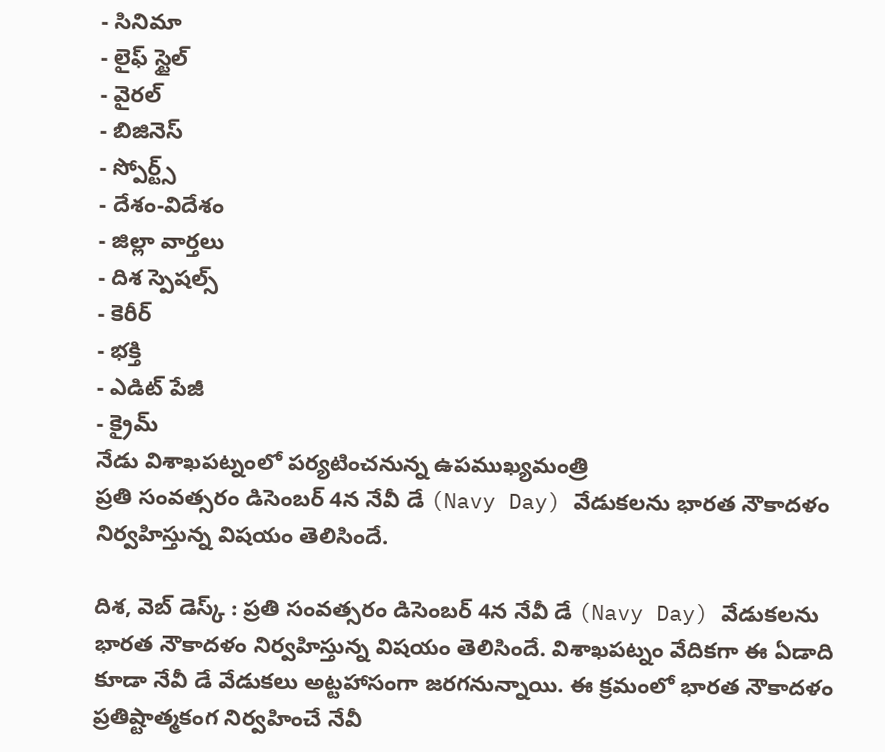- సినిమా
- లైఫ్ స్టైల్
- వైరల్
- బిజినెస్
- స్పోర్ట్స్
- దేశం-విదేశం
- జిల్లా వార్తలు
- దిశ స్పెషల్స్
- కెరీర్
- భక్తి
- ఎడిట్ పేజీ
- క్రైమ్
నేడు విశాఖపట్నంలో పర్యటించనున్న ఉపముఖ్యమంత్రి
ప్రతి సంవత్సరం డిసెంబర్ 4న నేవీ డే (Navy Day) వేడుకలను భారత నౌకాదళం నిర్వహిస్తున్న విషయం తెలిసిందే.

దిశ, వెబ్ డెస్క్ : ప్రతి సంవత్సరం డిసెంబర్ 4న నేవీ డే (Navy Day) వేడుకలను భారత నౌకాదళం నిర్వహిస్తున్న విషయం తెలిసిందే. విశాఖపట్నం వేదికగా ఈ ఏడాది కూడా నేవీ డే వేడుకలు అట్టహాసంగా జరగనున్నాయి. ఈ క్రమంలో భారత నౌకాదళం ప్రతిష్టాత్మకంగ నిర్వహించే నేవీ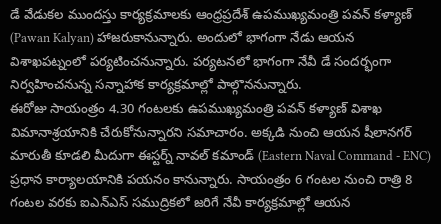డే వేడుకల ముందస్తు కార్యక్రమాలకు ఆంధ్రప్రదేశ్ ఉపముఖ్యమంత్రి పవన్ కళ్యాణ్ (Pawan Kalyan) హాజరుకానున్నారు. అందులో భాగంగా నేడు ఆయన విశాఖపట్నంలో పర్యటించనున్నారు. పర్యటనలో భాగంగా నేవీ డే సందర్భంగా నిర్వహించనున్న సన్నాహాక కార్యక్రమాల్లో పాల్గొననున్నారు.
ఈరోజు సాయంత్రం 4.30 గంటలకు ఉపముఖ్యమంత్రి పవన్ కళ్యాణ్ విశాఖ విమానాశ్రయానికి చేరుకోనున్నారని సమాచారం. అక్కడి నుంచి ఆయన షీలానగర్ మారుతీ కూడలి మీదుగా ఈస్టర్న్ నావల్ కమాండ్ (Eastern Naval Command - ENC) ప్రధాన కార్యాలయానికి పయనం కానున్నారు. సాయంత్రం 6 గంటల నుంచి రాత్రి 8 గంటల వరకు ఐఎన్ఎస్ సముద్రికలో జరిగే నేవీ కార్యక్రమాల్లో ఆయన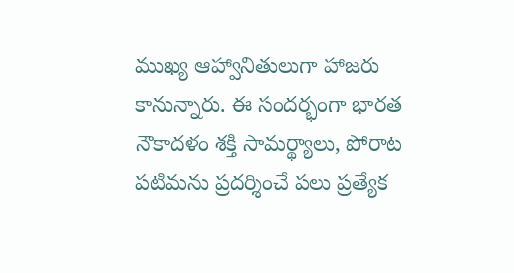ముఖ్య ఆహ్వానితులుగా హాజరు కానున్నారు. ఈ సందర్భంగా భారత నౌకాదళం శక్తి సామర్థ్యాలు, పోరాట పటిమను ప్రదర్శించే పలు ప్రత్యేక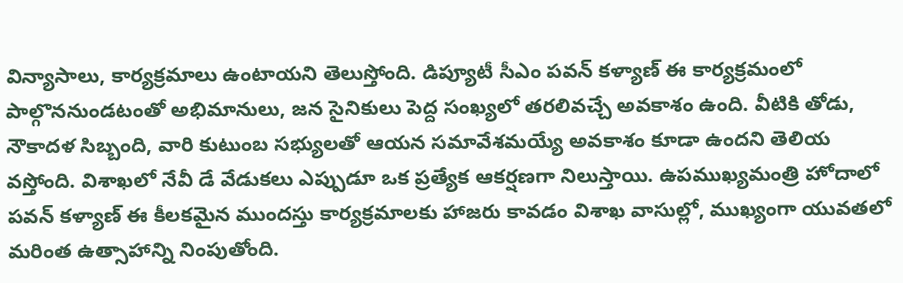విన్యాసాలు, కార్యక్రమాలు ఉంటాయని తెలుస్తోంది. డిప్యూటీ సీఎం పవన్ కళ్యాణ్ ఈ కార్యక్రమంలో పాల్గొననుండటంతో అభిమానులు, జన సైనికులు పెద్ద సంఖ్యలో తరలివచ్చే అవకాశం ఉంది. వీటికి తోడు, నౌకాదళ సిబ్బంది, వారి కుటుంబ సభ్యులతో ఆయన సమావేశమయ్యే అవకాశం కూడా ఉందని తెలియ వస్తోంది. విశాఖలో నేవీ డే వేడుకలు ఎప్పుడూ ఒక ప్రత్యేక ఆకర్షణగా నిలుస్తాయి. ఉపముఖ్యమంత్రి హోదాలో పవన్ కళ్యాణ్ ఈ కీలకమైన ముందస్తు కార్యక్రమాలకు హాజరు కావడం విశాఖ వాసుల్లో, ముఖ్యంగా యువతలో మరింత ఉత్సాహాన్ని నింపుతోంది.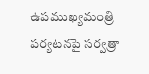ఉపముఖ్యమంత్రి పర్యటనపై సర్వత్రా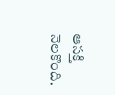ఆసక్తి నెలకొంది.